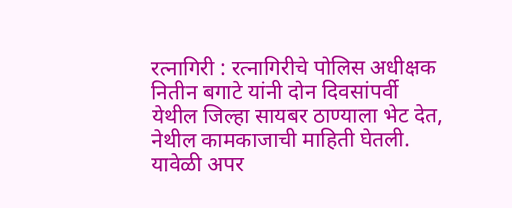रत्नागिरी : रत्नागिरीचे पोलिस अधीक्षक नितीन बगाटे यांनी दोन दिवसांपर्वी येथील जिल्हा सायबर ठाण्याला भेट देत, नेथील कामकाजाची माहिती घेतली. यावेळी अपर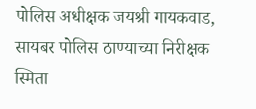पोलिस अधीक्षक जयश्री गायकवाड, सायबर पोलिस ठाण्याच्या निरीक्षक स्मिता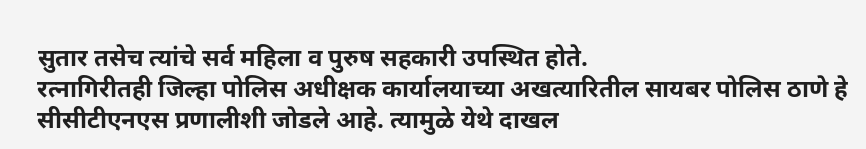सुतार तसेच त्यांचे सर्व महिला व पुरुष सहकारी उपस्थित होते.
रत्नागिरीतही जिल्हा पोलिस अधीक्षक कार्यालयाच्या अखत्यारितील सायबर पोलिस ठाणे हे सीसीटीएनएस प्रणालीशी जोडले आहे. त्यामुळे येथे दाखल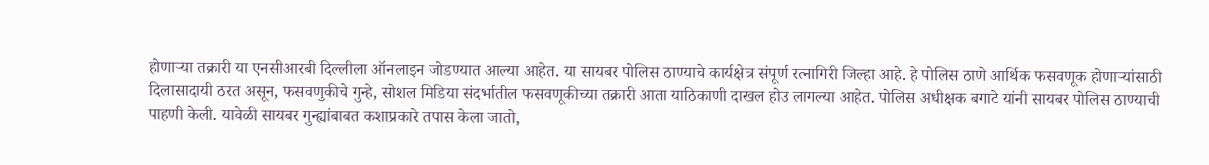होणाऱ्या तक्रारी या एनसीआरबी दिल्लीला ऑनलाइन जोडण्यात आल्या आहेत. या सायबर पोलिस ठाण्याचे कार्यक्षेत्र संपूर्ण रत्नागिरी जिल्हा आहे. हे पोलिस ठाणे आर्थिक फसवणूक होणाऱ्यांसाठी दिलासादायी ठरत असून, फसवणुकीचे गुन्हे, सोशल मिडिया संदर्भातील फसवणूकीच्या तक्रारी आता याठिकाणी दाखल होउ लागल्या आहेत. पोलिस अधीक्षक बगाटे यांनी सायबर पोलिस ठाण्याची पाहणी केली. यावेळी सायबर गुन्ह्यांबाबत कशाप्रकारे तपास केला जातो,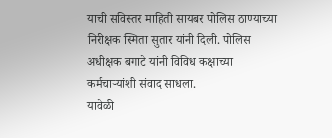याची सविस्तर माहिती सायबर पोलिस ठाण्याच्या निरीक्षक स्मिता सुतार यांनी दिली. पोलिस अधीक्षक बगाटे यांनी विविध कक्षाच्या कर्मचाऱ्यांशी संवाद साधला.
यावेळी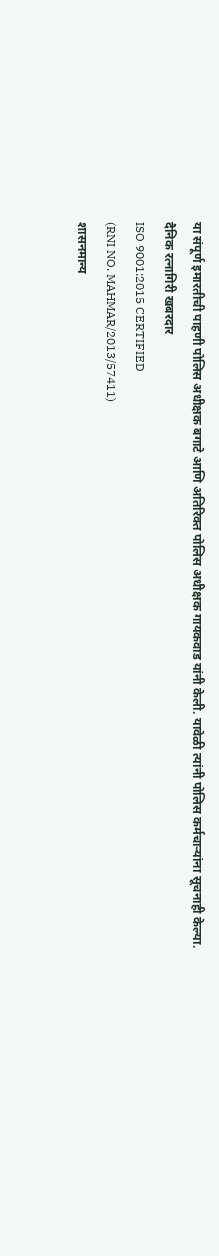या संपूर्ण इमारतीची पाहणी पोलिस अधीक्षक बगाटे आणि अतिरिक्त पोलिस अधीक्षक गायकवाड यांनी केली. यावेळी त्यांनी पोलिस कर्मचाऱ्यांना सूचनाही केल्या.
दैनिक रत्नागिरी खबरदार
ISO 9001:2015 CERTIFIED
(RNI NO. MAHMAR/2013/57411)
शासनमान्य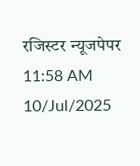रजिस्टर न्यूजपेपर
11:58 AM 10/Jul/2025